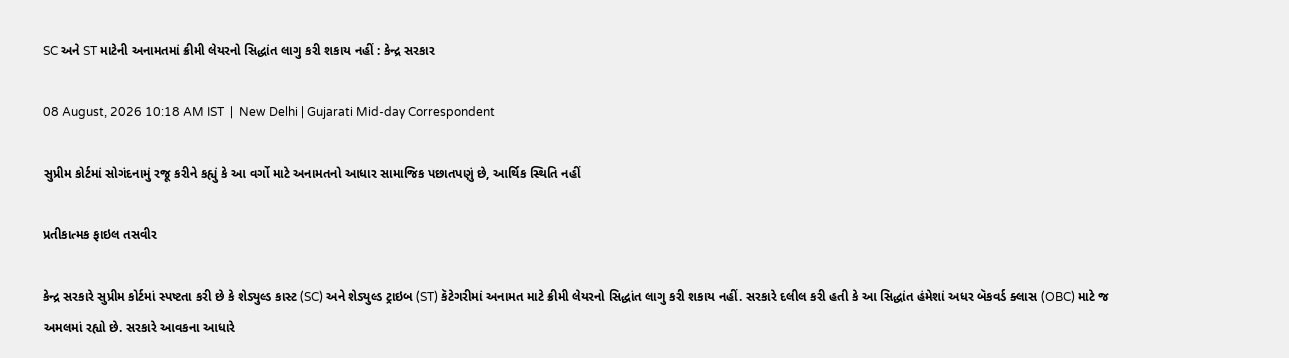SC અને ST માટેની અનામતમાં ક્રીમી લેયરનો સિદ્ધાંત લાગુ કરી શકાય નહીં : કેન્દ્ર સરકાર

08 August, 2026 10:18 AM IST  |  New Delhi | Gujarati Mid-day Correspondent

સુપ્રીમ કોર્ટમાં સોગંદનામું રજૂ કરીને કહ્યું કે આ વર્ગો માટે અનામતનો આધાર સામાજિક પછાતપણું છે, આર્થિક સ્થિતિ નહીં

પ્રતીકાત્મક ફાઇલ તસવીર

કેન્દ્ર સરકારે સુપ્રીમ કોર્ટમાં સ્પષ્ટતા કરી છે કે શેડ્યુલ્ડ કાસ્ટ (SC) અને શેડ્યુલ્ડ ટ્રાઇબ (ST) કૅટેગરીમાં અનામત માટે ક્રીમી લેયરનો સિદ્ધાંત લાગુ કરી શકાય નહીં. સરકારે દલીલ કરી હતી કે આ સિદ્ધાંત હંમેશાં અધર બૅકવર્ડ ક્લાસ (OBC) માટે જ અમલમાં રહ્યો છે. સરકારે આવકના આધારે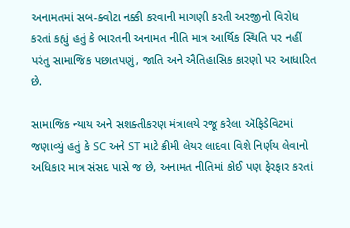અનામતમાં સબ-ક્વોટા નક્કી કરવાની માગણી કરતી અરજીનો વિરોધ કરતાં કહ્યું હતું કે ભારતની અનામત નીતિ માત્ર આર્થિક સ્થિતિ પર નહીં પરંતુ સામાજિક પછાતપણું, જાતિ અને ઐતિહાસિક કારણો પર આધારિત છે.

સામાજિક ન્યાય અને સશક્તીકરણ મંત્રાલયે રજૂ કરેલા ઍફિડેવિટમાં જણાવ્યું હતું કે SC અને ST માટે ક્રીમી લેયર લાદવા વિશે નિર્ણય લેવાનો અધિકાર માત્ર સંસદ પાસે જ છે, અનામત નીતિમાં કોઈ પણ ફેરફાર કરતાં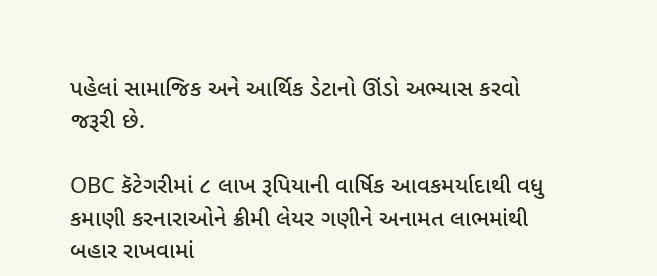પહેલાં સામાજિક અને આર્થિક ડેટાનો ઊંડો અભ્યાસ કરવો જરૂરી છે.

OBC કૅટેગરીમાં ૮ લાખ રૂપિયાની વાર્ષિક આવકમર્યાદાથી વધુ કમાણી કરનારાઓને ક્રીમી લેયર ગણીને અનામત લાભમાંથી બહાર રાખવામાં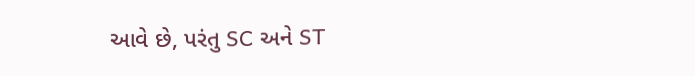આવે છે, પરંતુ SC અને ST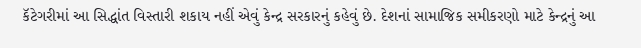કૅટેગરીમાં આ સિદ્ધાંત વિસ્તારી શકાય નહીં એવું કેન્દ્ર સરકારનું કહેવું છે. દેશનાં સામાજિક સમીકરણો માટે કેન્દ્રનું આ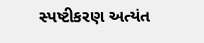સ્પષ્ટીકરણ અત્યંત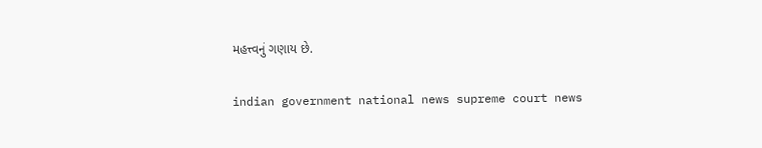મહત્ત્વનું ગણાય છે.

indian government national news supreme court news